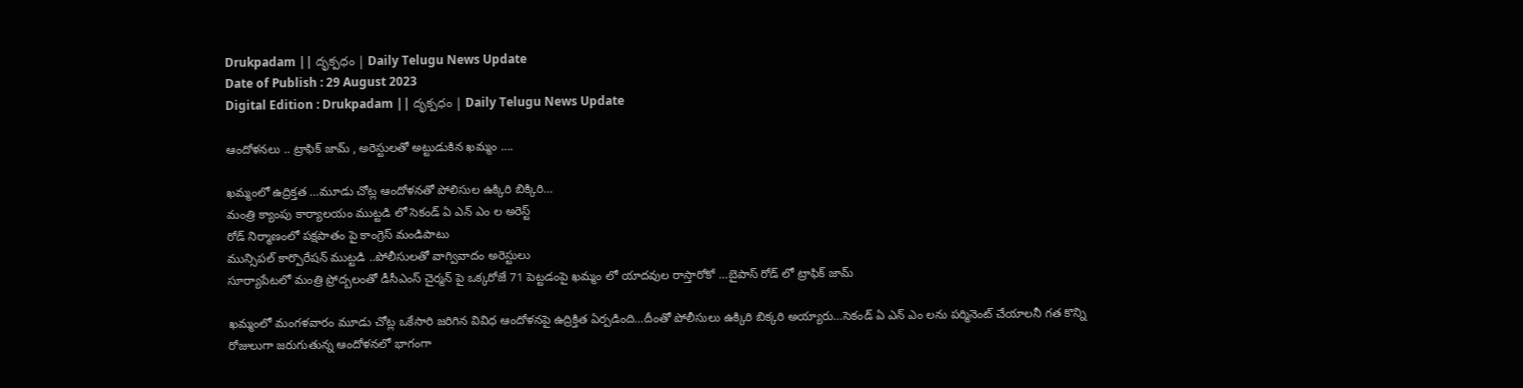Drukpadam || దృక్పధం | Daily Telugu News Update
Date of Publish : 29 August 2023
Digital Edition : Drukpadam || దృక్పధం | Daily Telugu News Update

ఆందోళనలు .. ట్రాఫిక్ జామ్ , అరెస్టులతో అట్టుడుకిన ఖమ్మం ….

ఖమ్మంలో ఉద్రిక్తత …మూడు చోట్ల ఆందోళనతో పోలిసుల ఉక్కిరి బిక్కిరి…
మంత్రి క్యాంపు కార్యాలయం ముట్టడి లో సెకండ్ ఏ ఎన్ ఎం ల అరెస్ట్
రోడ్ నిర్మాణంలో పక్షపాతం పై కాంగ్రెస్ మండిపాటు
మున్సిపల్ కార్పొరేషన్ ముట్టడి ..పోలీసులతో వాగ్వివాదం అరెస్టులు
సూర్యాపేటలో మంత్రి ప్రోద్బలంతో డీసీఎంస్ చైర్మన్ పై ఒక్కరోజే 71 పెట్టడంపై ఖమ్మం లో యాదవుల రాస్తారోకో …బైపాస్ రోడ్ లో ట్రాఫిక్ జామ్

ఖమ్మంలో మంగళవారం మూడు చోట్ల ఒకేసారి జరిగిన వివిధ ఆందోళనపై ఉద్రిక్తిత ఏర్పడింది…దీంతో పోలీసులు ఉక్కిరి బిక్కరి అయ్యారు…సెకండ్ ఏ ఎన్ ఎం లను పర్మినెంట్ చేయాలనీ గత కొన్ని రోజులుగా జరుగుతున్న ఆందోళనలో భాగంగా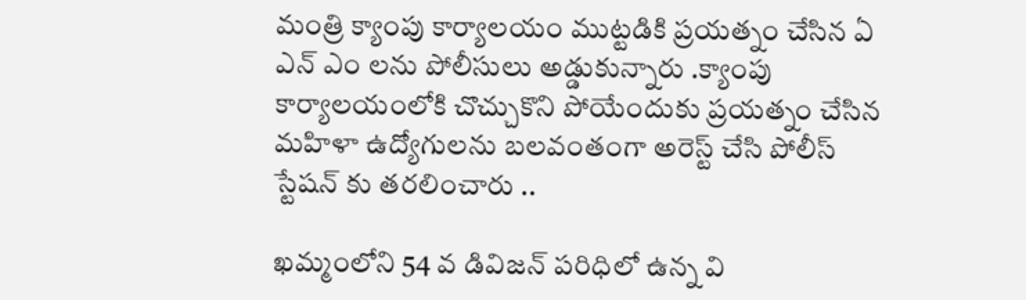మంత్రి క్యాంపు కార్యాలయం ముట్టడికి ప్రయత్నం చేసిన ఏ ఎన్ ఎం లను పోలీసులు అడ్డుకున్నారు .క్యాంపు కార్యాలయంలోకి చొచ్చుకొని పోయేందుకు ప్రయత్నం చేసిన మహిళా ఉద్యోగులను బలవంతంగా అరెస్ట్ చేసి పోలీస్ స్టేషన్ కు తరలించారు ..

ఖమ్మంలోని 54 వ డివిజన్ పరిధిలో ఉన్న వి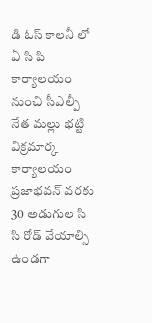డి ఓస్ కాలనీ లో ఏ సి పి కార్యాలయం నుంచి సీఎల్పీ నేత మల్లు భట్టి విక్రమార్క కార్యాలయం ప్రజాభవన్ వరకు 30 అడుగుల సి సి రోడ్ వేయాల్సి ఉండగా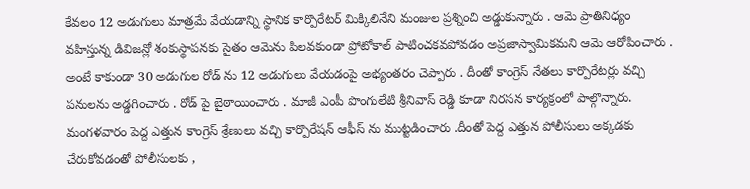కేవలం 12 అడుగులు మాత్రమే వేయడాన్ని స్థానిక కార్పొరేటర్ మిక్కిలినేని మంజుల ప్రశ్నించి అడ్డుకున్నారు . ఆమె ప్రాతినిధ్యం వహిస్తున్న డివిజన్లో శంకుస్థాపనకు సైతం ఆమెను పిలవకుండా ప్రోటోకాల్ పాటించకవపోవడం అప్రజాస్వామికమని ఆమె ఆరోపించారు . అంటే కాకుండా 30 అడుగుల రోడ్ ను 12 అడుగులు వేయడంపై అభ్యంతరం చెప్పారు . దీంతో కాంగ్రెస్ నేతలు కార్పొరేటర్లు వచ్చి పనులను అడ్డగించారు . రోడ్ పై బైఠాయించారు . మాజీ ఎంపీ పొంగులేటి శ్రీనివాస్ రెడ్డి కూడా నిరసన కార్యక్రంలో పాల్గొన్నారు. మంగళవారం పెద్ద ఎత్తున కాంగ్రెస్ శ్రేణులు వచ్చి కార్పొరేషన్ ఆఫీస్ ను ముట్టడించారు .దీంతో పెద్ద ఎత్తున పోలీసులు అక్కడకు చేరుకోవడంతో పోలీసులకు ,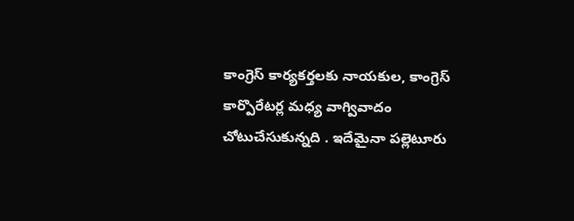కాంగ్రెస్ కార్యకర్తలకు నాయకుల, కాంగ్రెస్ కార్పొరేటర్ల మధ్య వాగ్వివాదం చోటుచేసుకున్నది . ఇదేమైనా పల్లెటూరు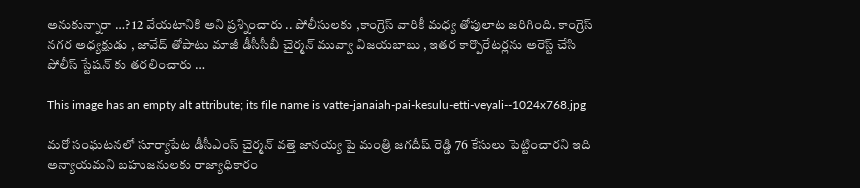అనుకున్నారా …? 12 వేయటానికి అని ప్రశ్నించారు .. పోలీసులకు ,కాంగ్రెస్ వారికీ మధ్య తోపులాట జరిగింది. కాంగ్రెస్ నగర అధ్యక్షుడు , జావేద్ తోపాటు మాజీ డీసీసీబీ చైర్మన్ మువ్వా విజయబాబు , ఇతర కార్పొరేటర్లను అరెస్ట్ చేసి పోలీస్ స్టేషన్ కు తరలించారు …

This image has an empty alt attribute; its file name is vatte-janaiah-pai-kesulu-etti-veyali--1024x768.jpg

మరో సంఘటనలో సూర్యాపేట డీసీఎంస్ చైర్మన్ వత్తె జానయ్య పై మంత్రి జగదీష్ రెడ్డి 76 కేసులు పెట్టించారని ఇది అన్యాయమని బహుజనులకు రాజ్యాధికారం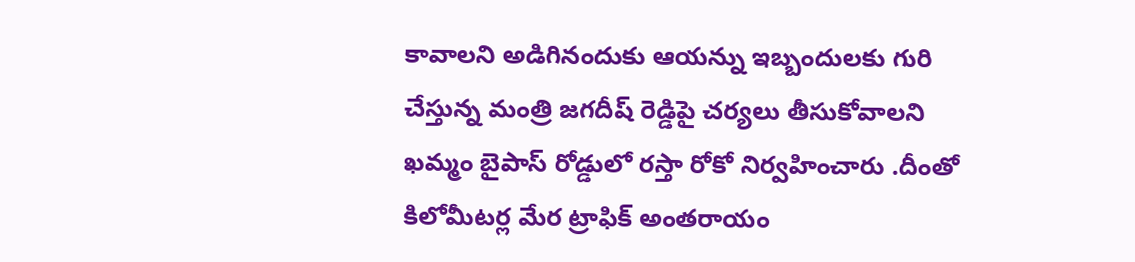కావాలని అడిగినందుకు ఆయన్ను ఇబ్బందులకు గురి చేస్తున్న మంత్రి జగదీష్ రెడ్డిపై చర్యలు తీసుకోవాలని ఖమ్మం బైపాస్ రోడ్డులో రస్తా రోకో నిర్వహించారు .దీంతో కిలోమీటర్ల మేర ట్రాఫిక్ అంతరాయం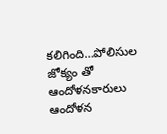కలిగింది…పోలిసుల జోక్యం తో ఆందోళనకారులు ఆందోళన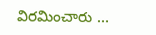విరమించారు …